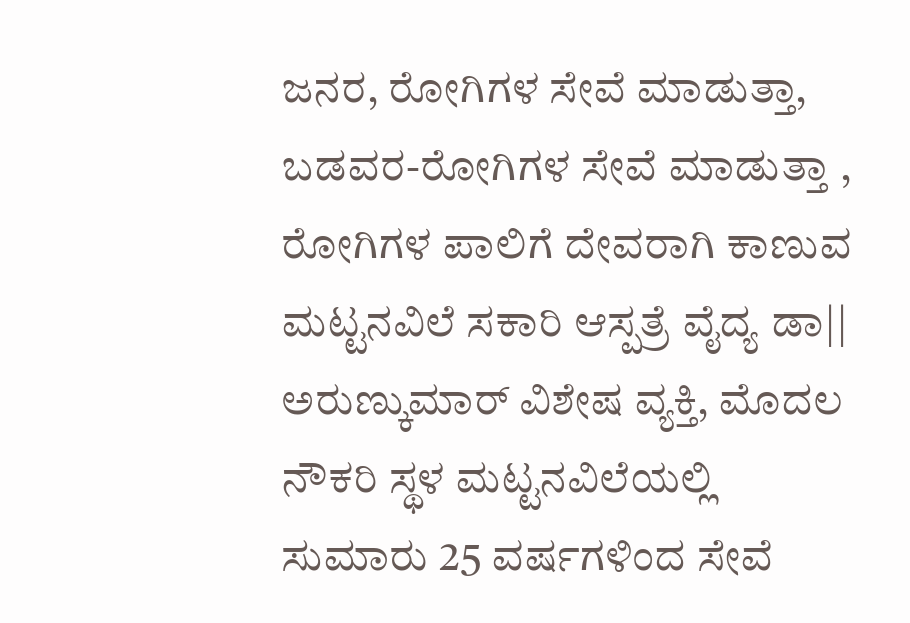ಜನರ, ರೋಗಿಗಳ ಸೇವೆ ಮಾಡುತ್ತಾ, ಬಡವರ-ರೋಗಿಗಳ ಸೇವೆ ಮಾಡುತ್ತಾ , ರೋಗಿಗಳ ಪಾಲಿಗೆ ದೇವರಾಗಿ ಕಾಣುವ ಮಟ್ಟನವಿಲೆ ಸಕಾರಿ ಆಸ್ಪತ್ರೆ ವೈದ್ಯ ಡಾ|| ಅರುಣ್ಕುಮಾರ್ ವಿಶೇಷ ವ್ಯಕ್ತಿ, ಮೊದಲ ನೌಕರಿ ಸ್ಥಳ ಮಟ್ಟನವಿಲೆಯಲ್ಲಿ ಸುಮಾರು 25 ವರ್ಷಗಳಿಂದ ಸೇವೆ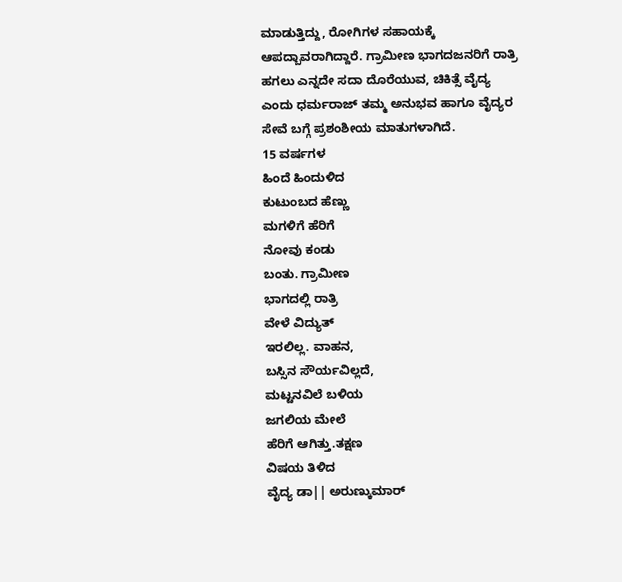ಮಾಡುತ್ತಿದ್ದು, ರೋಗಿಗಳ ಸಹಾಯಕ್ಕೆ ಆಪದ್ಬಾವರಾಗಿದ್ದಾರೆ. ಗ್ರಾಮೀಣ ಭಾಗದಜನರಿಗೆ ರಾತ್ರಿ ಹಗಲು ಎನ್ನದೇ ಸದಾ ದೊರೆಯುವ, ಚಿಕಿತ್ಸೆ ವೈದ್ಯ ಎಂದು ಧರ್ಮರಾಜ್ ತಮ್ಮ ಅನುಭವ ಹಾಗೂ ವೈದ್ಯರ ಸೇವೆ ಬಗ್ಗೆ ಪ್ರಶಂಶೀಯ ಮಾತುಗಳಾಗಿದೆ.
15 ವರ್ಷಗಳ
ಹಿಂದೆ ಹಿಂದುಳಿದ
ಕುಟುಂಬದ ಹೆಣ್ಣು
ಮಗಳಿಗೆ ಹೆರಿಗೆ
ನೋವು ಕಂಡು
ಬಂತು. ಗ್ರಾಮೀಣ
ಭಾಗದಲ್ಲಿ ರಾತ್ರಿ
ವೇಳೆ ವಿದ್ಯುತ್
ಇರಲಿಲ್ಲ. ವಾಹನ,
ಬಸ್ಸಿನ ಸೌರ್ಯವಿಲ್ಲದೆ,
ಮಟ್ಟನವಿಲೆ ಬಳಿಯ
ಜಗಲಿಯ ಮೇಲೆ
ಹೆರಿಗೆ ಆಗಿತ್ತು.ತಕ್ಷಣ
ವಿಷಯ ತಿಳಿದ
ವೈದ್ಯ ಡಾ|| ಅರುಣ್ಕುಮಾರ್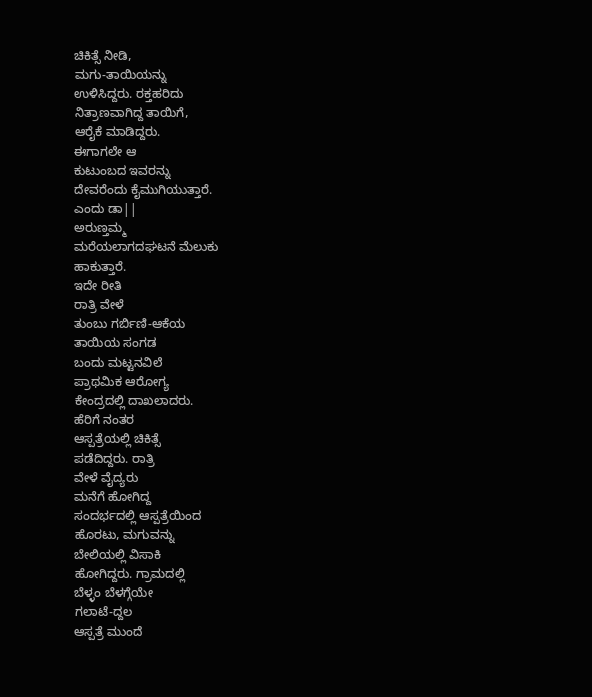ಚಿಕಿತ್ಸೆ ನೀಡಿ,
ಮಗು-ತಾಯಿಯನ್ನು
ಉಳಿಸಿದ್ದರು. ರಕ್ತಹರಿದು
ನಿತ್ರಾಣವಾಗಿದ್ದ ತಾಯಿಗೆ,
ಆರೈಕೆ ಮಾಡಿದ್ದರು.
ಈಗಾಗಲೇ ಆ
ಕುಟುಂಬದ ಇವರನ್ನು
ದೇವರೆಂದು ಕೈಮುಗಿಯುತ್ತಾರೆ.
ಎಂದು ಡಾ||
ಅರುಣ್ತಮ್ಮ
ಮರೆಯಲಾಗದಘಟನೆ ಮೆಲುಕು
ಹಾಕುತ್ತಾರೆ.
ಇದೇ ರೀತಿ
ರಾತ್ರಿ ವೇಳೆ
ತುಂಬು ಗರ್ಬಿಣಿ-ಆಕೆಯ
ತಾಯಿಯ ಸಂಗಡ
ಬಂದು ಮಟ್ಟನವಿಲೆ
ಪ್ರಾಥಮಿಕ ಆರೋಗ್ಯ
ಕೇಂದ್ರದಲ್ಲಿ ದಾಖಲಾದರು.
ಹೆರಿಗೆ ನಂತರ
ಆಸ್ಪತ್ರೆಯಲ್ಲಿ ಚಿಕಿತ್ಸೆ
ಪಡೆದಿದ್ದರು. ರಾತ್ರಿ
ವೇಳೆ ವೈದ್ಯರು
ಮನೆಗೆ ಹೋಗಿದ್ದ
ಸಂದರ್ಭದಲ್ಲಿ ಆಸ್ಪತ್ರೆಯಿಂದ
ಹೊರಟು, ಮಗುವನ್ನು
ಬೇಲಿಯಲ್ಲಿ ವಿಸಾಕಿ
ಹೋಗಿದ್ದರು. ಗ್ರಾಮದಲ್ಲಿ
ಬೆಳ್ಳಂ ಬೆಳಗ್ಗೆಯೇ
ಗಲಾಟೆ-ದ್ದಲ
ಆಸ್ಪತ್ರೆ ಮುಂದೆ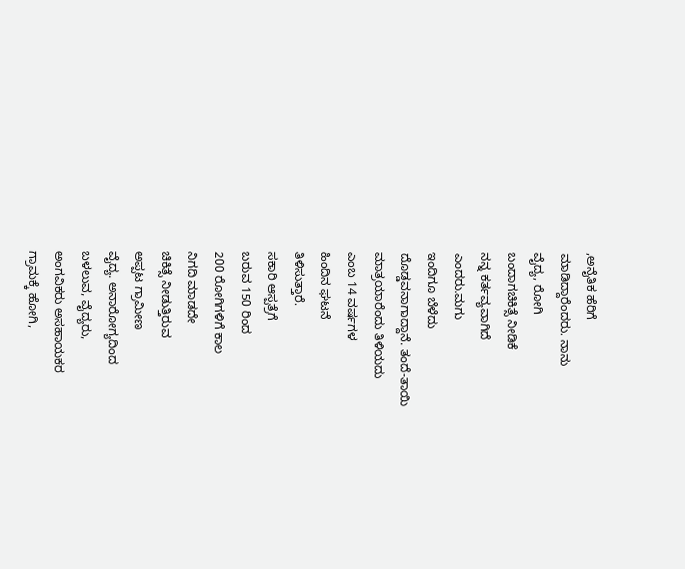,ಅನೈತಿಕ ಹೆರಿಗೆ
ಮಾಡಿದ್ದಾರೆಂದರು. ನಾನು
ವೈದ್ಯ, ರೋಗಿ
ಬಂದಾಗಚಿಕಿತ್ಸೆ ನೀಡಿಕೆ
ನನ್ನ ಕರ್ತವ್ಯವಾಗಿದೆ
ಎಂದರು.ಮಗು
ಇಂದಿಗೂ ಬೆಳೆದು
ದೊಡ್ಡವನಾಗಾದ್ದಾನೆ. ತಂದೆ-ತಾಯಿ
ಮಾತ್ರಯಾರೆಂದು ತಿಳಿಯದು
ಎಂಬ 14 ವರ್ಷಗಳ
ಹಿಂದಿನ ಘಟನೆ
ತಿಳಿಸುತ್ತಾರೆ.
ಸಕಾರಿ ಆಸ್ಪತ್ರೆಗೆ
ಬರುವ 150 ರಿಂದ
200 ರೋಗಿಗಳಿಗೆ ಕಾಲ
ನಿಗದಿ ಮಾಡದೇ
ಚಿಕಿತ್ಸೆ ನೀಡುತ್ತಿರುವ
ಅಪ್ಪಟ ಗ್ರಾಮೀಣ
ವೈದ್ಯ. ಅನಾರೋಗ್ಯದಿಂದ
ಬಳಲುವ, ವೈದ್ಯರು,
ಅಂಗವಿಕರು ಅಸಹಾಯಕರ
ಗ್ರಾಮಕ್ಕೆ ಹೋಗಿ,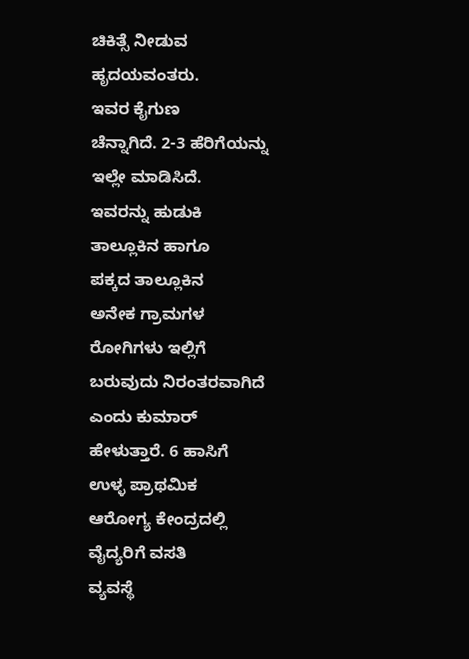ಚಿಕಿತ್ಸೆ ನೀಡುವ
ಹೃದಯವಂತರು.
ಇವರ ಕೈಗುಣ
ಚೆನ್ನಾಗಿದೆ. 2-3 ಹೆರಿಗೆಯನ್ನು
ಇಲ್ಲೇ ಮಾಡಿಸಿದೆ.
ಇವರನ್ನು ಹುಡುಕಿ
ತಾಲ್ಲೂಕಿನ ಹಾಗೂ
ಪಕ್ಕದ ತಾಲ್ಲೂಕಿನ
ಅನೇಕ ಗ್ರಾಮಗಳ
ರೋಗಿಗಳು ಇಲ್ಲಿಗೆ
ಬರುವುದು ನಿರಂತರವಾಗಿದೆ
ಎಂದು ಕುಮಾರ್
ಹೇಳುತ್ತಾರೆ. 6 ಹಾಸಿಗೆ
ಉಳ್ಳ ಪ್ರಾಥಮಿಕ
ಆರೋಗ್ಯ ಕೇಂದ್ರದಲ್ಲಿ
ವೈದ್ಯರಿಗೆ ವಸತಿ
ವ್ಯವಸ್ಥೆ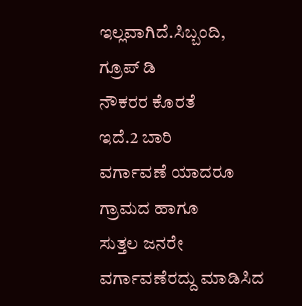ಇಲ್ಲವಾಗಿದೆ.ಸಿಬ್ಬಂದಿ,
ಗ್ರೂಪ್ ಡಿ
ನೌಕರರ ಕೊರತೆ
ಇದೆ.2 ಬಾರಿ
ವರ್ಗಾವಣೆ ಯಾದರೂ
ಗ್ರಾಮದ ಹಾಗೂ
ಸುತ್ತಲ ಜನರೇ
ವರ್ಗಾವಣೆರದ್ದು ಮಾಡಿಸಿದ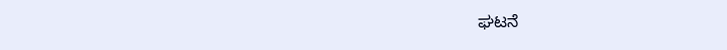ಘಟನೆ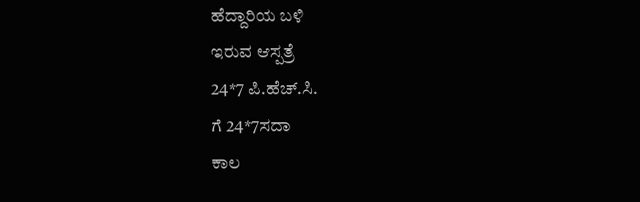ಹೆದ್ದಾರಿಯ ಬಳಿ
ಇರುವ ಆಸ್ಪತ್ರೆ
24*7 ಪಿ.ಹೆಚ್.ಸಿ.
ಗೆ 24*7ಸದಾ
ಕಾಲ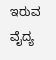ಇರುವ
ವೈದ್ಯ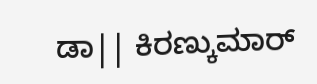ಡಾ|| ಕಿರಣ್ಕುಮಾರ್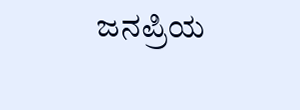ಜನಪ್ರಿಯ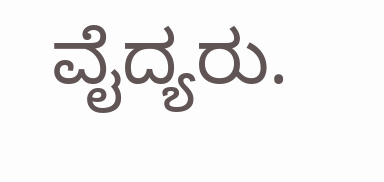ವೈದ್ಯರು.